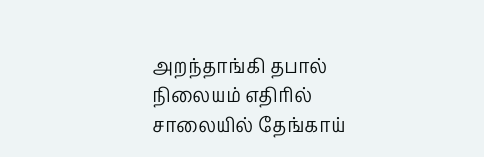அறந்தாங்கி தபால் நிலையம் எதிரில் சாலையில் தேங்காய்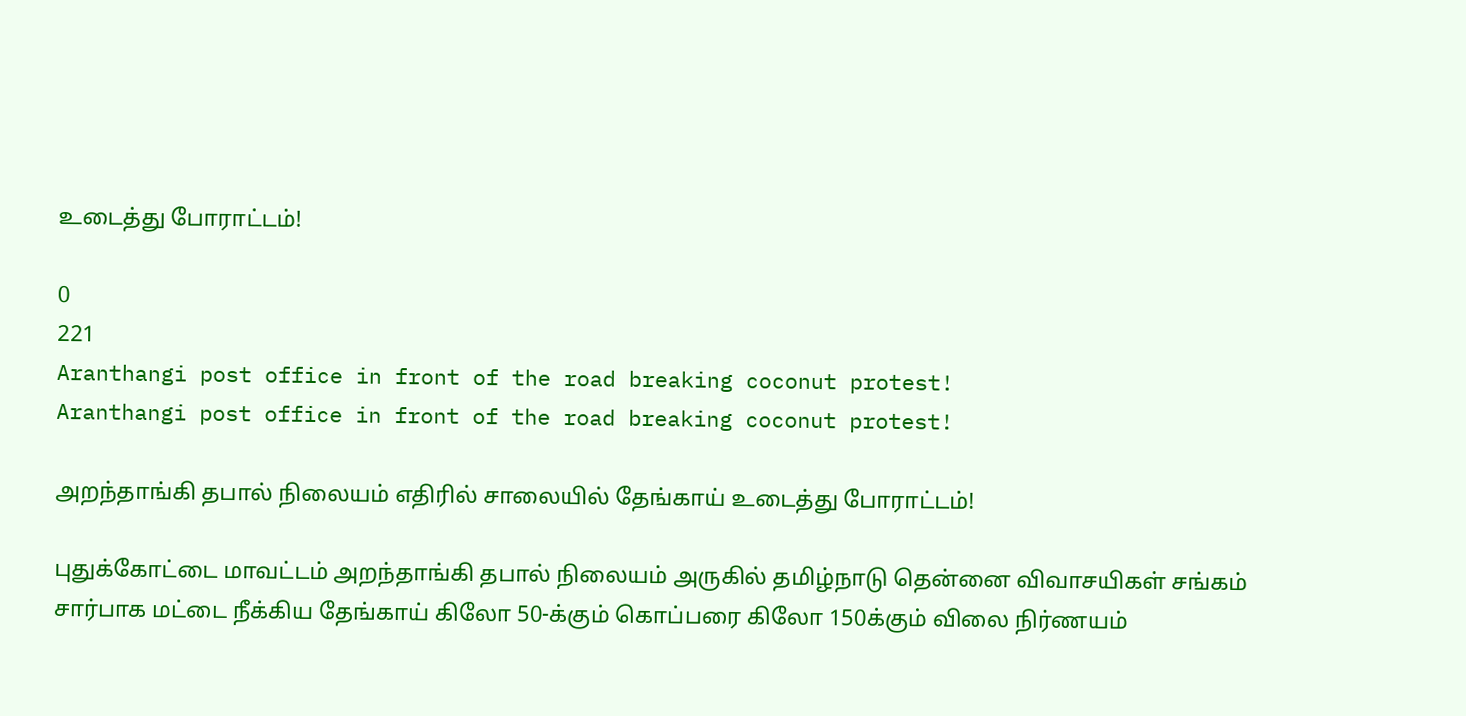உடைத்து போராட்டம்!

0
221
Aranthangi post office in front of the road breaking coconut protest!
Aranthangi post office in front of the road breaking coconut protest!

அறந்தாங்கி தபால் நிலையம் எதிரில் சாலையில் தேங்காய் உடைத்து போராட்டம்!

புதுக்கோட்டை மாவட்டம் அறந்தாங்கி தபால் நிலையம் அருகில் தமிழ்நாடு தென்னை விவாசயிகள் சங்கம் சார்பாக மட்டை நீக்கிய தேங்காய் கிலோ 50-க்கும் கொப்பரை கிலோ 150க்கும் விலை நிர்ணயம்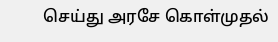செய்து அரசே கொள்முதல்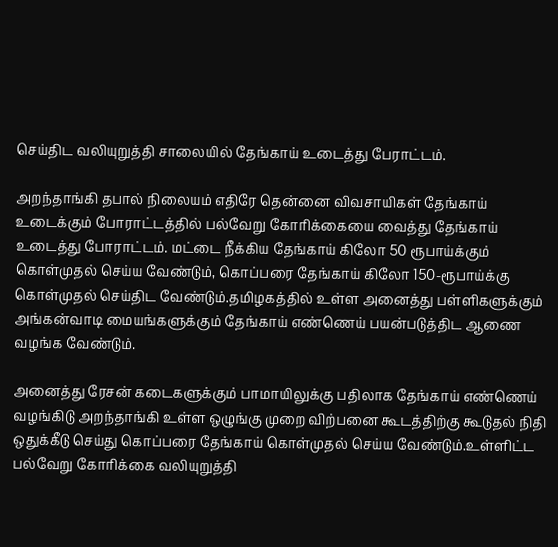செய்திட வலியுறுத்தி சாலையில் தேங்காய் உடைத்து பேராட்டம்.

அறந்தாங்கி தபால் நிலையம் எதிரே தென்னை விவசாயிகள் தேங்காய் உடைக்கும் போராட்டத்தில் பல்வேறு கோரிக்கையை வைத்து தேங்காய் உடைத்து போராட்டம். மட்டை நீக்கிய தேங்காய் கிலோ 50 ரூபாய்க்கும் கொள்முதல் செய்ய வேண்டும், கொப்பரை தேங்காய் கிலோ 150-ரூபாய்க்கு கொள்முதல் செய்திட வேண்டும்.தமிழகத்தில் உள்ள அனைத்து பள்ளிகளுக்கும் அங்கன்வாடி மையங்களுக்கும் தேங்காய் எண்ணெய் பயன்படுத்திட ஆணை வழங்க வேண்டும்.

அனைத்து ரேசன் கடைகளுக்கும் பாமாயிலுக்கு பதிலாக தேங்காய் எண்ணெய் வழங்கிடு அறந்தாங்கி உள்ள ஒழுங்கு முறை விற்பனை கூடத்திற்கு கூடுதல் நிதி ஒதுக்கீடு செய்து கொப்பரை தேங்காய் கொள்முதல் செய்ய வேண்டும்.உள்ளிட்ட பல்வேறு கோரிக்கை வலியுறுத்தி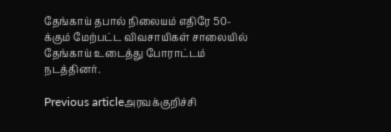தேங்காய் தபால் நிலையம் எதிரே 50-க்கும் மேற்பட்ட விவசாயிகள் சாலையில் தேங்காய் உடைத்து போராட்டம் நடத்தினர்.

Previous articleஅரவக்குறிச்சி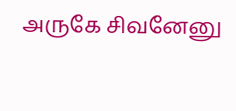அருகே சிவனேனு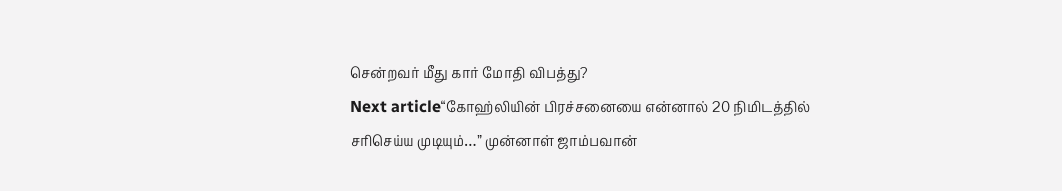சென்றவர் மீது கார் மோதி விபத்து?
Next article“கோஹ்லியின் பிரச்சனையை என்னால் 20 நிமிடத்தில் சரிசெய்ய முடியும்…” முன்னாள் ஜாம்பவான்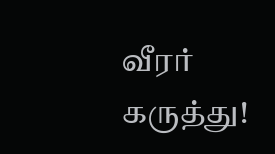வீரர் கருத்து!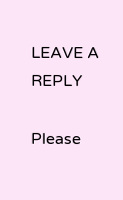LEAVE A REPLY

Please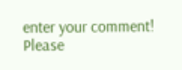enter your comment!
Please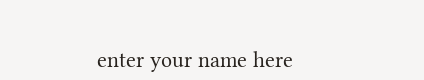enter your name here